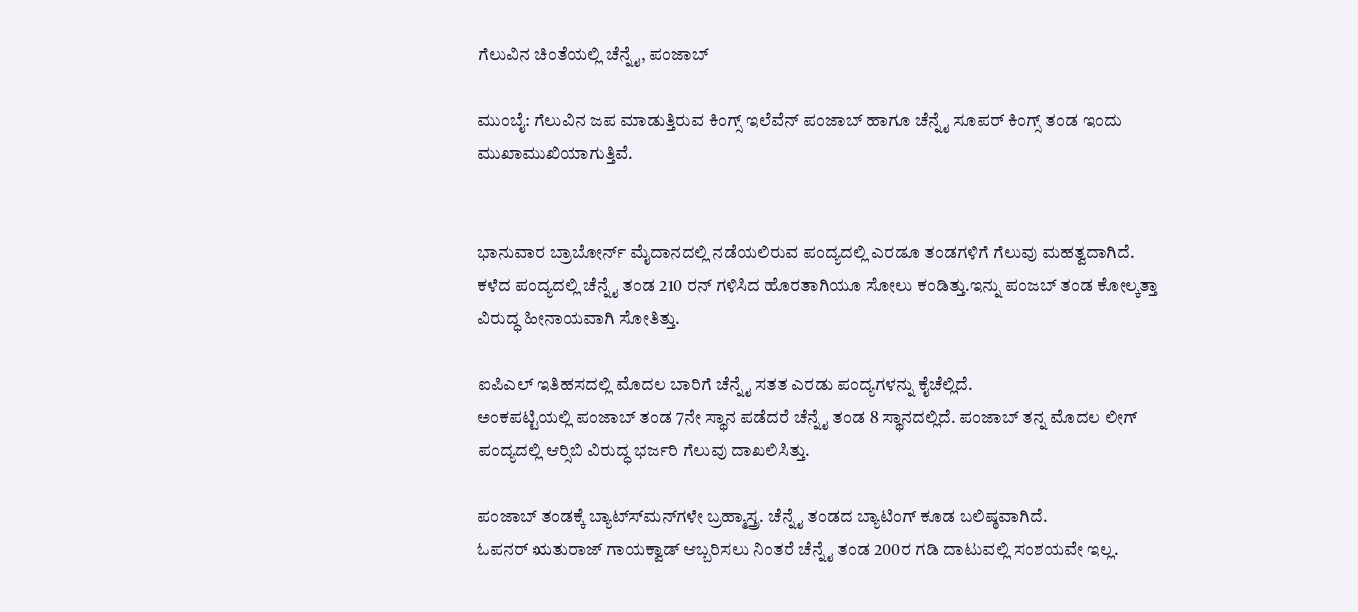ಗೆಲುವಿನ ಚಿಂತೆಯಲ್ಲಿ ಚೆನ್ನೈ, ಪಂಜಾಬ್

ಮುಂಬೈ: ಗೆಲುವಿನ ಜಪ ಮಾಡುತ್ತಿರುವ ಕಿಂಗ್ಸ್ ಇಲೆವೆನ್ ಪಂಜಾಬ್ ಹಾಗೂ ಚೆನ್ನೈ ಸೂಪರ್ ಕಿಂಗ್ಸ್ ತಂಡ ಇಂದು ಮುಖಾಮುಖಿಯಾಗುತ್ತಿವೆ.


ಭಾನುವಾರ ಬ್ರಾಬೋರ್ನ್ ಮೈದಾನದಲ್ಲಿ ನಡೆಯಲಿರುವ ಪಂದ್ಯದಲ್ಲಿ ಎರಡೂ ತಂಡಗಳಿಗೆ ಗೆಲುವು ಮಹತ್ವದಾಗಿದೆ.
ಕಳೆದ ಪಂದ್ಯದಲ್ಲಿ ಚೆನ್ನೈ ತಂಡ 210 ರನ್ ಗಳಿಸಿದ ಹೊರತಾಗಿಯೂ ಸೋಲು ಕಂಡಿತ್ತು.ಇನ್ನು ಪಂಜಬ್ ತಂಡ ಕೋಲ್ಕತ್ತಾ ವಿರುದ್ಧ ಹೀನಾಯವಾಗಿ ಸೋತಿತ್ತು.

ಐಪಿಎಲ್ ಇತಿಹಸದಲ್ಲಿ ಮೊದಲ ಬಾರಿಗೆ ಚೆನ್ನೈ ಸತತ ಎರಡು ಪಂದ್ಯಗಳನ್ನು ಕೈಚೆಲ್ಲಿದೆ.
ಅಂಕಪಟ್ಟಿಯಲ್ಲಿ ಪಂಜಾಬ್ ತಂಡ 7ನೇ ಸ್ಥಾನ ಪಡೆದರೆ ಚೆನ್ನೈ ತಂಡ 8 ಸ್ಥಾನದಲ್ಲಿದೆ. ಪಂಜಾಬ್ ತನ್ನ ಮೊದಲ ಲೀಗ್ ಪಂದ್ಯದಲ್ಲಿ ಆರ್‍ಸಿಬಿ ವಿರುದ್ಧ ಭರ್ಜರಿ ಗೆಲುವು ದಾಖಲಿಸಿತ್ತು.

ಪಂಜಾಬ್ ತಂಡಕ್ಕೆ ಬ್ಯಾಟ್ಸ್‍ಮನ್‍ಗಳೇ ಬ್ರಹ್ಮಾಸ್ತ್ರ. ಚೆನ್ನೈ ತಂಡದ ಬ್ಯಾಟಿಂಗ್ ಕೂಡ ಬಲಿಷ್ಠವಾಗಿದೆ.
ಓಪನರ್ ಋತುರಾಜ್ ಗಾಯಕ್ವಾಡ್ ಆಬ್ಬರಿಸಲು ನಿಂತರೆ ಚೆನ್ನೈ ತಂಡ 200ರ ಗಡಿ ದಾಟುವಲ್ಲಿ ಸಂಶಯವೇ ಇಲ್ಲ.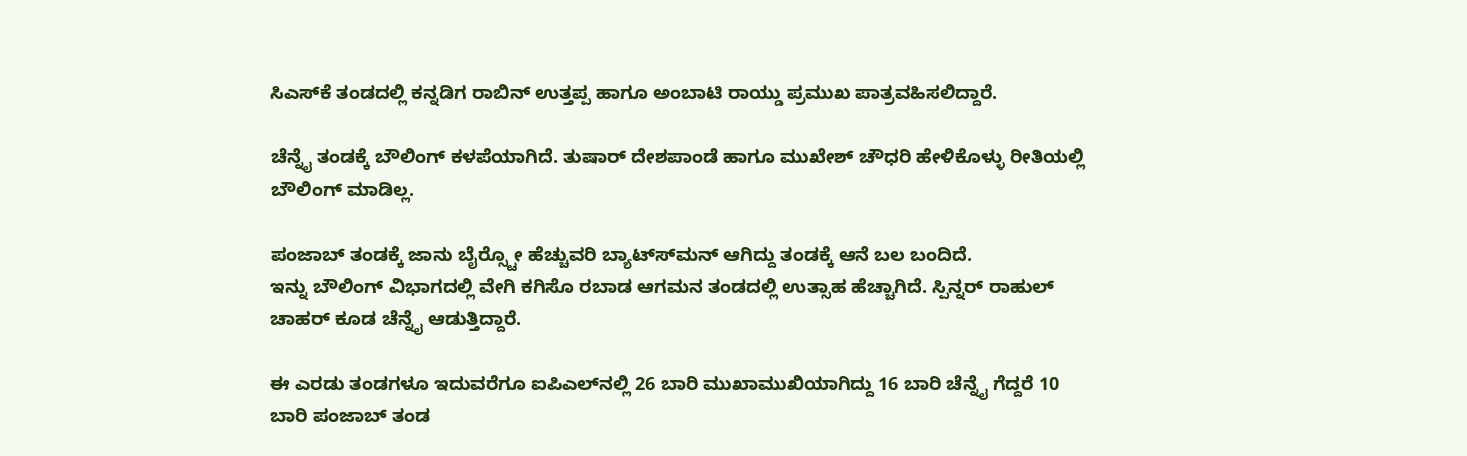ಸಿಎಸ್‍ಕೆ ತಂಡದಲ್ಲಿ ಕನ್ನಡಿಗ ರಾಬಿನ್ ಉತ್ತಪ್ಪ ಹಾಗೂ ಅಂಬಾಟಿ ರಾಯ್ಡು ಪ್ರಮುಖ ಪಾತ್ರವಹಿಸಲಿದ್ದಾರೆ.

ಚೆನ್ನೈ ತಂಡಕ್ಕೆ ಬೌಲಿಂಗ್ ಕಳಪೆಯಾಗಿದೆ. ತುಷಾರ್ ದೇಶಪಾಂಡೆ ಹಾಗೂ ಮುಖೇಶ್ ಚೌಧರಿ ಹೇಳಿಕೊಳ್ಳು ರೀತಿಯಲ್ಲಿ ಬೌಲಿಂಗ್ ಮಾಡಿಲ್ಲ.

ಪಂಜಾಬ್ ತಂಡಕ್ಕೆ ಜಾನು ಬೈರ್‍ಸ್ಟೋ ಹೆಚ್ಚುವರಿ ಬ್ಯಾಟ್ಸ್‍ಮನ್ ಆಗಿದ್ದು ತಂಡಕ್ಕೆ ಆನೆ ಬಲ ಬಂದಿದೆ.
ಇನ್ನು ಬೌಲಿಂಗ್ ವಿಭಾಗದಲ್ಲಿ ವೇಗಿ ಕಗಿಸೊ ರಬಾಡ ಆಗಮನ ತಂಡದಲ್ಲಿ ಉತ್ಸಾಹ ಹೆಚ್ಚಾಗಿದೆ. ಸ್ಪಿನ್ನರ್ ರಾಹುಲ್ ಚಾಹರ್ ಕೂಡ ಚೆನ್ನೈ ಆಡುತ್ತಿದ್ದಾರೆ.

ಈ ಎರಡು ತಂಡಗಳೂ ಇದುವರೆಗೂ ಐಪಿಎಲ್‍ನಲ್ಲಿ 26 ಬಾರಿ ಮುಖಾಮುಖಿಯಾಗಿದ್ದು 16 ಬಾರಿ ಚೆನ್ನೈ ಗೆದ್ದರೆ 10 ಬಾರಿ ಪಂಜಾಬ್ ತಂಡ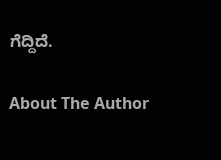ಗೆದ್ದಿದೆ.

About The Author